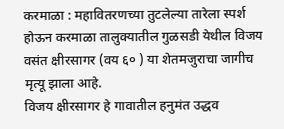करमाळा : महावितरणच्या तुटलेल्या तारेला स्पर्श होऊन करमाळा तालुक्यातील गुळसडी येथील विजय वसंत क्षीरसागर (वय ६० ) या शेतमजुराचा जागीच मृत्यू झाला आहे.
विजय क्षीरसागर हे गावातील हनुमंत उद्धव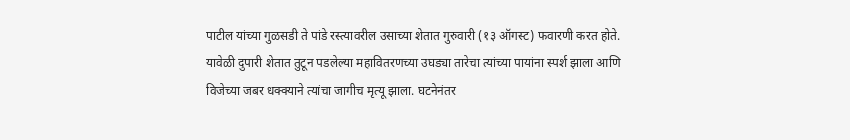पाटील यांच्या गुळसडी ते पांडे रस्त्यावरील उसाच्या शेतात गुरुवारी (१३ ऑगस्ट) फवारणी करत होते. यावेळी दुपारी शेतात तुटून पडलेल्या महावितरणच्या उघड्या तारेचा त्यांच्या पायांना स्पर्श झाला आणि विजेच्या जबर धक्क्याने त्यांचा जागीच मृत्यू झाला. घटनेनंतर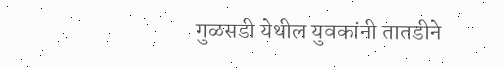गुळसडी येथील युवकांनी तातडीने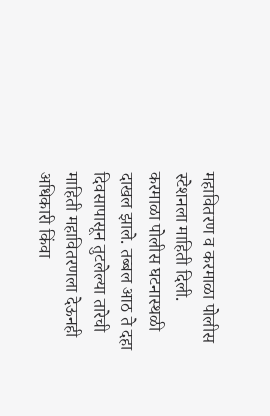महावितरण व करमाळा पोलीस स्टेशनला माहिती दिली.
करमाळा पोलीस घटनास्थळी दाखल झाले. तब्बल आठ ते दहा दिवसापासून तुटलेल्या तारेची माहिती महावितरणला देऊनही अधिकारी किंवा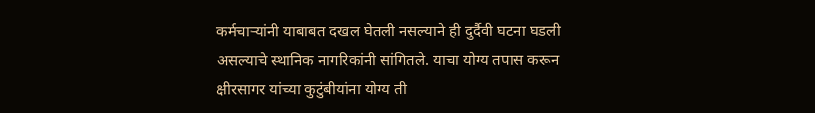कर्मचाऱ्यांनी याबाबत दखल घेतली नसल्याने ही दुर्दैवी घटना घडली असल्याचे स्थानिक नागरिकांनी सांगितले. याचा योग्य तपास करून क्षीरसागर यांच्या कुटुंबीयांना योग्य ती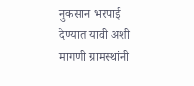नुकसान भरपाई देण्यात यावी अशी मागणी ग्रामस्थांनी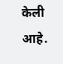केली आहे.